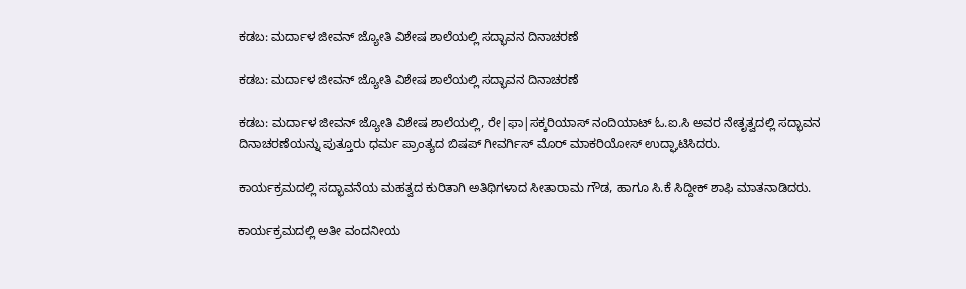ಕಡಬ: ಮರ್ದಾಳ ಜೀವನ್ ಜ್ಯೋತಿ ವಿಶೇಷ ಶಾಲೆಯಲ್ಲಿ ಸದ್ಭಾವನ ದಿನಾಚರಣೆ

ಕಡಬ: ಮರ್ದಾಳ ಜೀವನ್ ಜ್ಯೋತಿ ವಿಶೇಷ ಶಾಲೆಯಲ್ಲಿ ಸದ್ಭಾವನ ದಿನಾಚರಣೆ

ಕಡಬ: ಮರ್ದಾಳ ಜೀವನ್ ಜ್ಯೋತಿ ವಿಶೇಷ ಶಾಲೆಯಲ್ಲಿ, ರೇ|ಫಾ|ಸಕ್ಕರಿಯಾಸ್ ನಂದಿಯಾಟ್ ಓ.ಐ.ಸಿ ಅವರ ನೇತೃತ್ವದಲ್ಲಿ ಸದ್ಭಾವನ ದಿನಾಚರಣೆಯನ್ನು ಪುತ್ತೂರು ಧರ್ಮ ಪ್ರಾಂತ್ಯದ ಬಿಷಪ್ ಗೀವರ್ಗಿಸ್ ಮೊರ್ ಮಾಕರಿಯೋಸ್ ಉದ್ಘಾಟಿಸಿದರು.

ಕಾರ್ಯಕ್ರಮದಲ್ಲಿ ಸದ್ಭಾವನೆಯ ಮಹತ್ವದ ಕುರಿತಾಗಿ ಅತಿಥಿಗಳಾದ ಸೀತಾರಾಮ ಗೌಡ, ಹಾಗೂ ಸಿ.ಕೆ ಸಿದ್ದೀಕ್ ಶಾಫಿ ಮಾತನಾಡಿದರು.

ಕಾರ್ಯಕ್ರಮದಲ್ಲಿ ಅತೀ ವಂದನೀಯ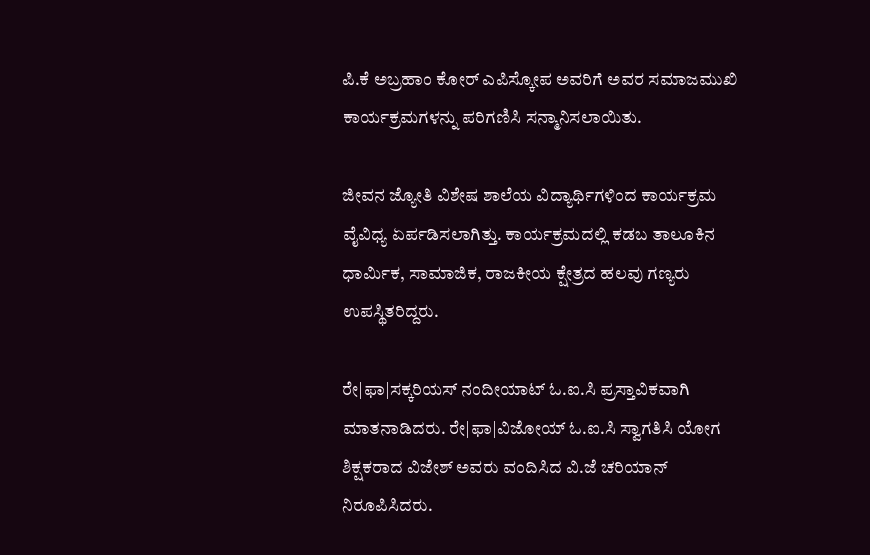ಪಿ.ಕೆ ಅಬ್ರಹಾಂ ಕೋರ್ ಎಪಿಸ್ಕೋಪ ಅವರಿಗೆ ಅವರ ಸಮಾಜಮುಖಿ ಕಾರ್ಯಕ್ರಮಗಳನ್ನು ಪರಿಗಣಿಸಿ ಸನ್ಮಾನಿಸಲಾಯಿತು.

ಜೀವನ ಜ್ಯೋತಿ ವಿಶೇಷ ಶಾಲೆಯ ವಿದ್ಯಾರ್ಥಿಗಳಿಂದ ಕಾರ್ಯಕ್ರಮ ವೈವಿಧ್ಯ ಏರ್ಪಡಿಸಲಾಗಿತ್ತು. ಕಾರ್ಯಕ್ರಮದಲ್ಲಿ ಕಡಬ ತಾಲೂಕಿನ ಧಾರ್ಮಿಕ, ಸಾಮಾಜಿಕ, ರಾಜಕೀಯ ಕ್ಷೇತ್ರದ ಹಲವು ಗಣ್ಯರು ಉಪಸ್ಥಿತರಿದ್ದರು.

ರೇ|ಫಾ|ಸಕ್ಕರಿಯಸ್ ನಂದೀಯಾಟ್ ಓ.ಐ.ಸಿ ಪ್ರಸ್ತಾವಿಕವಾಗಿ ಮಾತನಾಡಿದರು. ರೇ|ಫಾ|ವಿಜೋಯ್ ಓ.ಐ.ಸಿ ಸ್ವಾಗತಿಸಿ ಯೋಗ ಶಿಕ್ಷಕರಾದ ವಿಜೇಶ್ ಅವರು ವಂದಿಸಿದ ವಿ.ಜೆ ಚರಿಯಾನ್ ನಿರೂಪಿಸಿದರು.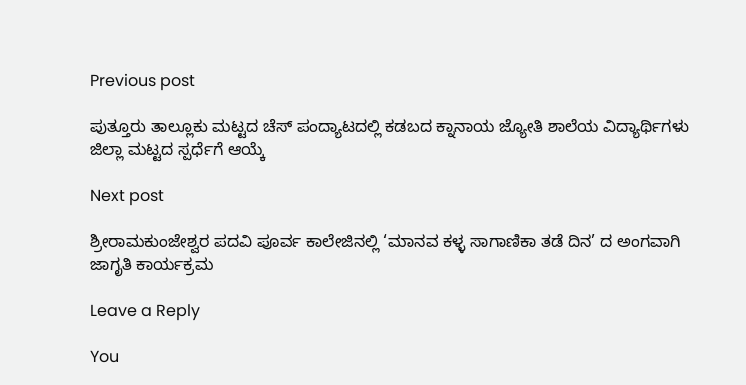Previous post

ಪುತ್ತೂರು ತಾಲ್ಲೂಕು ಮಟ್ಟದ ಚೆಸ್ ಪಂದ್ಯಾಟದಲ್ಲಿ ಕಡಬದ ಕ್ನಾನಾಯ ಜ್ಯೋತಿ ಶಾಲೆಯ ವಿದ್ಯಾರ್ಥಿಗಳು ಜಿಲ್ಲಾ ಮಟ್ಟದ ಸ್ಪರ್ಧೆಗೆ ಆಯ್ಕೆ

Next post

ಶ್ರೀರಾಮಕುಂಜೇಶ್ವರ ಪದವಿ ಪೂರ್ವ ಕಾಲೇಜಿನಲ್ಲಿ ‘ಮಾನವ ಕಳ್ಳ ಸಾಗಾಣಿಕಾ ತಡೆ ದಿನ’ ದ ಅಂಗವಾಗಿ ಜಾಗೃತಿ ಕಾರ್ಯಕ್ರಮ

Leave a Reply

You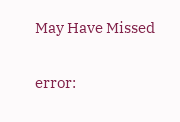May Have Missed

error: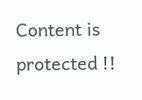Content is protected !!